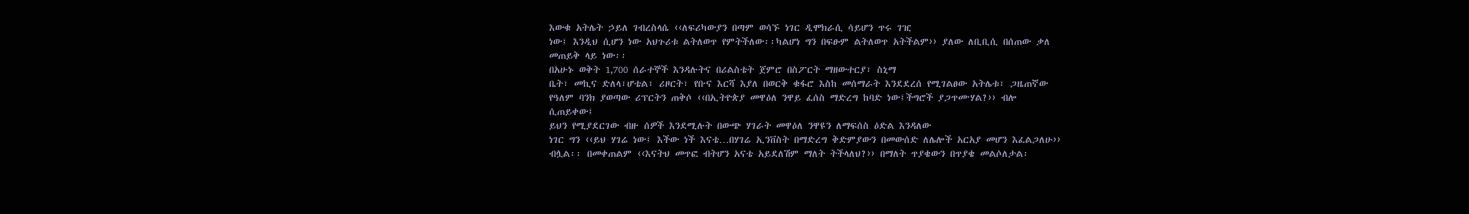እውቁ አትሌት ኃይለ ገብረስላሴ ‹‹ለፍሪካውያን በጣም ወሳኙ ነገር ዲሞክራሲ ሳይሆን ጥሩ ገዢ
ነው፤ እንዲህ ሲሆን ነው አህጉሪቱ ልትለወጥ የምትችለው፡፡ካልሆነ ግን በፍፁም ልትለወጥ አትችልም›› ያለው ለቢቢሲ በሰጠው ቃለ
መጠይቅ ላይ ነው፡፡
በአሁኑ ወቅት 1,700 ሰራተኞች እንዳሉትና በሪልስቴት ጀምሮ በስፖርት ማዘውተርያ፣ ስኒማ
ቤት፣ መኪና ድለላ፣ሆቴል፣ ሪዞርት፣ የቡና እርሻ እያለ በወርቅ ቁፋሮ እስከ መሰማራት እንደደረሰ የሚገልፀው አትሌቱ፣ ጋዜጠኛው
የዓለም ባንክ ያወጣው ሪፕርትን ጠቅሶ ‹‹በኢትዮጵያ መዋዕለ ንዋይ ፈሰስ ማድረግ ከባድ ነው፤ችግሮች ያጋጥሙሃል?›› ብሎ
ሲጠይቀው፤
ይህን የሚያደርገው ብዙ ሰዎች እንደሚሉት በውጭ ሃገራት መዋዕለ ንዋዩን ለማፍሰስ ዕድል እንዳለው
ነገር ግን ‹‹ይህ ሃገሬ ነው፤ እችው ነች እናቴ…በሃገሬ ኢንቨስት በማድረግ ቅድምያውን በመውሰድ ለሌሎች አርአያ መሆን እፈልጋለሁ››
ብሏል፡፡ በመቀጠልም ‹‹እናትህ መጥፎ ብትሆን አናቴ አይደለሽም ማለት ትችላለህ?›› በማለት ጥያቄውን በጥያቄ መልሶለታል፡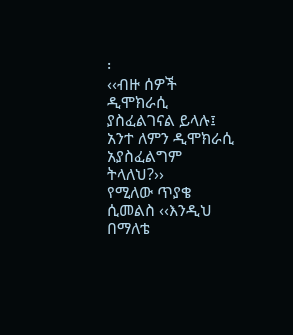፡
‹‹ብዙ ሰዎች ዲሞክራሲ ያስፈልገናል ይላሉ፤ አንተ ለምን ዲሞክራሲ አያስፈልግም ትላለህ?››
የሚለው ጥያቄ ሲመልስ ‹‹እንዲህ በማለቴ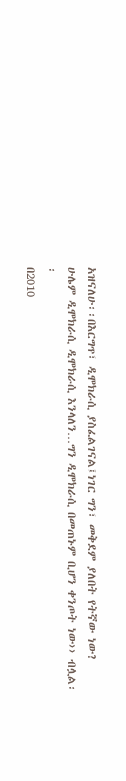አዝናለሁ፡፡በእርግጥ፣ ዲሞክራሲ ያስፈልገናል፤ነገር ግን፣ መቅደም ያለበት የትኛው ነው?
ሁሌም ዲሞክራሲ ዲሞክራሲ እንላለን…ግን ዲሞክራሲ በመጠኑም ቢሆን ቀንጦት ነው›› ብሏል፡፡
በ2010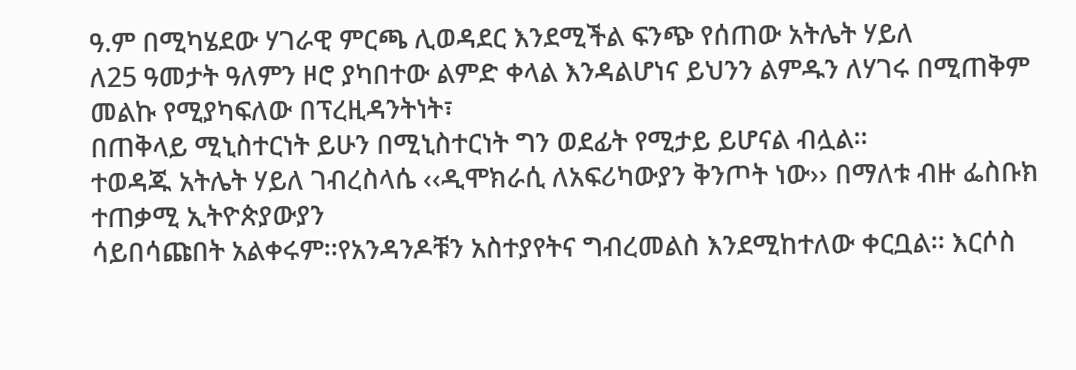ዓ.ም በሚካሄደው ሃገራዊ ምርጫ ሊወዳደር እንደሚችል ፍንጭ የሰጠው አትሌት ሃይለ
ለ25 ዓመታት ዓለምን ዞሮ ያካበተው ልምድ ቀላል እንዳልሆነና ይህንን ልምዱን ለሃገሩ በሚጠቅም መልኩ የሚያካፍለው በፕረዚዳንትነት፣
በጠቅላይ ሚኒስተርነት ይሁን በሚኒስተርነት ግን ወደፊት የሚታይ ይሆናል ብሏል፡፡
ተወዳጁ አትሌት ሃይለ ገብረስላሴ ‹‹ዲሞክራሲ ለአፍሪካውያን ቅንጦት ነው›› በማለቱ ብዙ ፌስቡክ ተጠቃሚ ኢትዮጵያውያን
ሳይበሳጩበት አልቀሩም፡፡የአንዳንዶቹን አስተያየትና ግብረመልስ እንደሚከተለው ቀርቧል፡፡ እርሶስ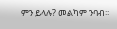ምን ይላሉ? መልካም ንባብ፡፡